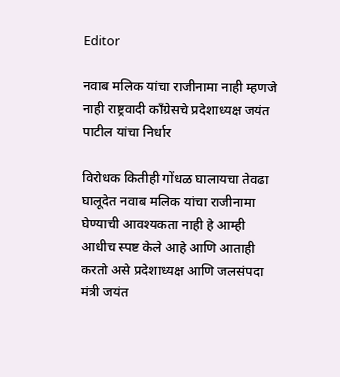Editor

नवाब मलिक यांचा राजीनामा नाही म्हणजे नाही राष्ट्रवादी काँग्रेसचे प्रदेशाध्यक्ष जयंत पाटील यांचा निर्धार

विरोधक कितीही गोंधळ घालायचा तेवढा घालूदेत नवाब मलिक यांचा राजीनामा घेण्याची आवश्यकता नाही हे आम्ही आधीच स्पष्ट केले आहे आणि आताही करतो असे प्रदेशाध्यक्ष आणि जलसंपदा मंत्री जयंत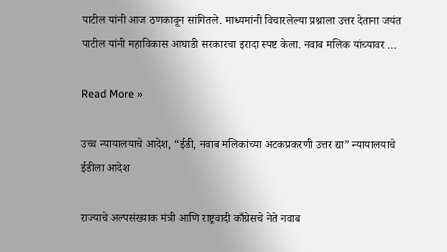पाटील यांनी आज ठणकावून सांगितले. माध्यमांनी विचारलेल्या प्रश्नाला उत्तर देताना जयंत पाटील यांनी महाविकास आघाडी सरकारचा इरादा स्पष्ट केला. नवाब मलिक यांच्यावर …

Read More »

उच्च न्यायालयाचे आदेश, “ईडी, नवाब मलिकांच्या अटकप्रकरणी उत्तर द्या” न्यायालयाचे ईडीला आदेश

राज्याचे अल्पसंख्याक मंत्री आणि राष्ट्रवादी काँग्रेसचे नेते नवाब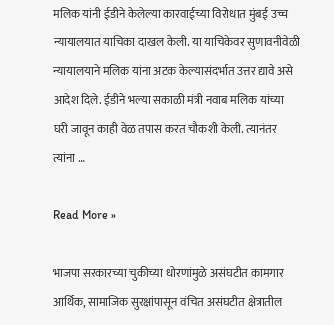मलिक यांनी ईडीने केलेल्या कारवाईच्या विरोधात मुंबई उच्च न्यायालयात याचिका दाखल केली. या याचिकेवर सुणावनीवेळी न्यायालयाने मलिक यांना अटक केल्यासंदर्भात उत्तर द्यावे असे आदेश दिले. ईडीने भल्या सकाळी मंत्री नवाब मलिक यांच्या घरी जावून काही वेळ तपास करत चौकशी केली. त्यानंतर त्यांना …

Read More »

भाजपा सरकारच्या चुकीच्या धोरणांमुळे असंघटीत कामगार आर्थिक, सामाजिक सुरक्षांपासून वंचित असंघटीत क्षेत्रातील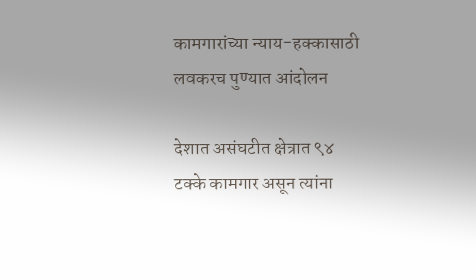कामगारांच्या न्याय-हक्कासाठी लवकरच पुण्यात आंदोलन

देशात असंघटीत क्षेत्रात ९४ टक्के कामगार असून त्यांना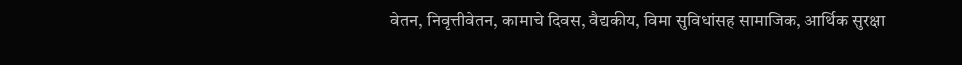वेतन, निवृत्तीवेतन, कामाचे दिवस, वैद्यकीय, विमा सुविधांसह सामाजिक, आर्थिक सुरक्षा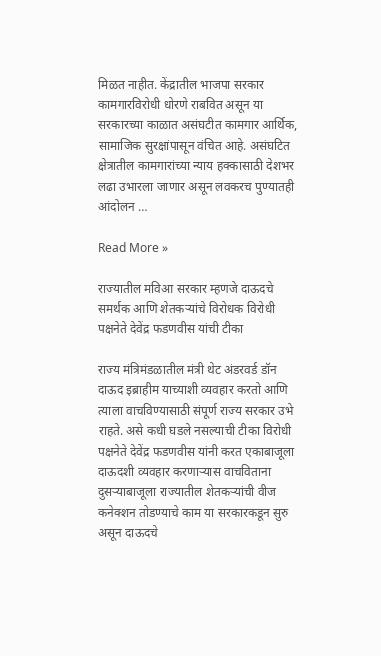मिळत नाहीत. केंद्रातील भाजपा सरकार कामगारविरोधी धोरणे राबवित असून या सरकारच्या काळात असंघटीत कामगार आर्थिक, सामाजिक सुरक्षांपासून वंचित आहे. असंघटित क्षेत्रातील कामगारांच्या न्याय हक्कासाठी देशभर लढा उभारला जाणार असून लवकरच पुण्यातही आंदोलन …

Read More »

राज्यातील मविआ सरकार म्हणजे दाऊदचे समर्थक आणि शेतकऱ्यांचे विरोधक विरोधी पक्षनेते देवेंद्र फडणवीस यांची टीका

राज्य मंत्रिमंडळातील मंत्री थेट अंडरवर्ड डॉन दाऊद इब्राहीम याच्याशी व्यवहार करतो आणि त्याला वाचविण्यासाठी संपूर्ण राज्य सरकार उभे राहते. असे कधी घडले नसल्याची टीका विरोधी पक्षनेते देवेंद्र फडणवीस यांनी करत एकाबाजूला दाऊदशी व्यवहार करणाऱ्यास वाचविताना दुसऱ्याबाजूला राज्यातील शेतकऱ्यांची वीज कनेक्शन तोडण्याचे काम या सरकारकडून सुरु असून दाऊदचे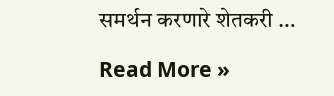समर्थन करणारे शेतकरी …

Read More »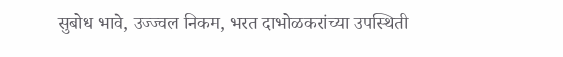सुबोध भावे, उज्ज्वल निकम, भरत दाभोळकरांच्या उपस्थिती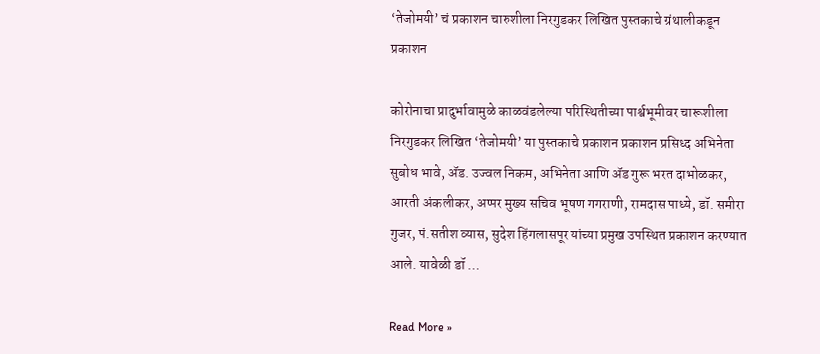‘तेजोमयी’ चं प्रकाशन चारुशीला निरगुडकर लिखित पुस्तकाचे ग्रंथालीकडून प्रकाशन

कोरोनाचा प्रादुर्भावामुळे काळवंडलेल्या परिस्थितीच्या पार्श्वभूमीवर चारूशीला निरगुडकर लिखित ‘तेजोमयी’ या पुस्तकाचे प्रकाशन प्रकाशन प्रसिध्द अभिनेता सुबोध भावे, ॲड. उज्वल निकम, अभिनेता आणि ॲड गुरू भरत दाभोळकर, आरती अंकलीकर, अप्पर मुख्य सचिव भूषण गगराणी, रामदास पाध्ये, डॉ. समीरा गुजर, पं.सतीश व्यास, सुदेश हिंगलासपूर यांच्या प्रमुख उपस्थित प्रकाशन करण्यात आले. यावेळी डॉ …

Read More »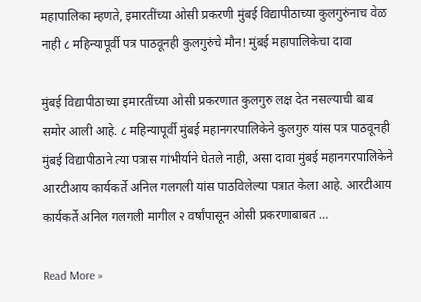महापालिका म्हणते, इमारतींच्या ओसी प्रकरणी मुंबई विद्यापीठाच्या कुलगुरुंनाच वेळ नाही ८ महिन्यापूर्वी पत्र पाठवूनही कुलगुरुंचे मौन! मुंबई महापालिकेचा दावा

मुंबई विद्यापीठाच्या इमारतींच्या ओसी प्रकरणात कुलगुरु लक्ष देत नसल्याची बाब समोर आली आहे. ८ महिन्यापूर्वी मुंबई महानगरपालिकेने कुलगुरु यांस पत्र पाठवूनही मुंबई विद्यापीठाने त्या पत्रास गांभीर्याने घेतले नाही, असा दावा मुंबई महानगरपालिकेने आरटीआय कार्यकर्ते अनिल गलगली यांस पाठविलेल्या पत्रात केला आहे. आरटीआय कार्यकर्ते अनिल गलगली मागील २ वर्षांपासून ओसी प्रकरणाबाबत …

Read More »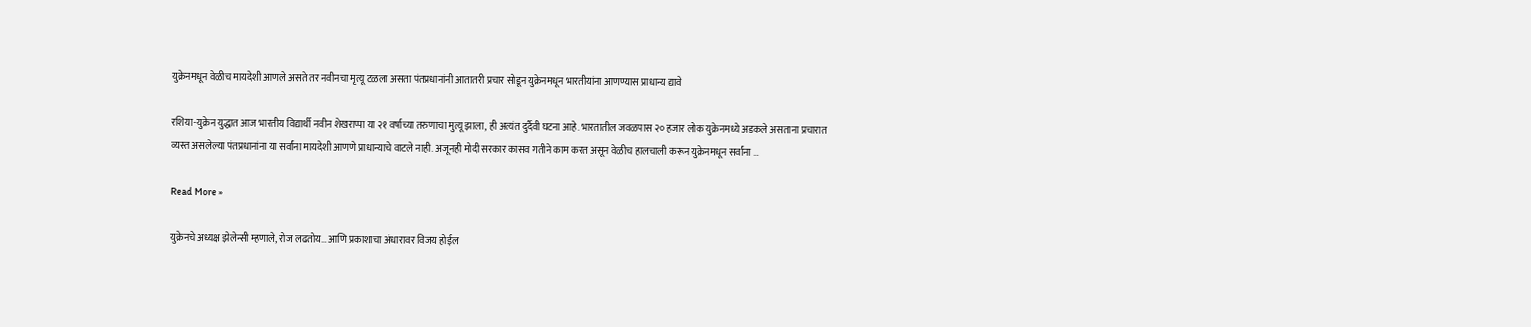युक्रेनमधून वेळीच मायदेशी आणले असते तर नवीनचा मृत्यू टळला असता पंतप्रधानांनी आतातरी प्रचार सोडून युक्रेनमधून भारतीयांना आणण्यास प्राधान्य द्यावे

रशिया-युक्रेन युद्धात आज भारतीय विद्यार्थी नवीन शेखराप्पा या २१ वर्षाच्या तरुणाचा मुत्यू झाला, ही अत्यंत दुर्दैवी घटना आहे. भारतातील जवळपास २० हजार लोक युक्रेनमध्ये अडकले असताना प्रचारात व्यस्त असलेल्या पंतप्रधानांना या सर्वांना मायदेशी आणणे प्राधान्याचे वाटले नाही. अजूनही मोदी सरकार कासव गतीने काम करत असून वेळीच हालचाली करून युक्रेनमधून सर्वांना …

Read More »

युक्रेनचे अध्यक्ष झेलेन्सी म्हणाले, रोज लढतोय… आणि प्रकाशाचा अंधारावर विजय होईल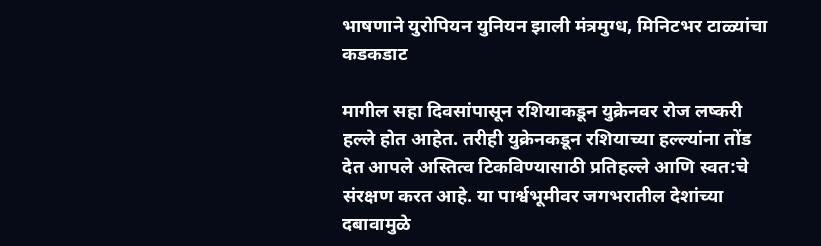भाषणाने युरोपियन युनियन झाली मंत्रमुग्ध, मिनिटभर टाळ्यांचा कडकडाट

मागील सहा दिवसांपासून रशियाकडून युक्रेनवर रोज लष्करी हल्ले होत आहेत. तरीही युक्रेनकडून रशियाच्या हल्ल्यांना तोंड देत आपले अस्तित्व टिकविण्यासाठी प्रतिहल्ले आणि स्वत:चे संरक्षण करत आहे. या पार्श्वभूमीवर जगभरातील देशांच्या दबावामुळे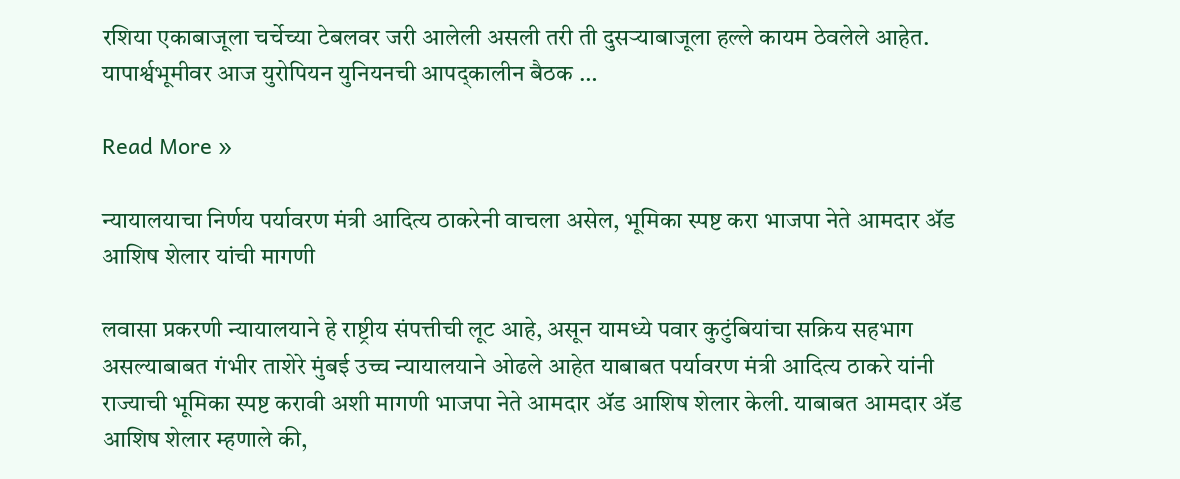रशिया एकाबाजूला चर्चेच्या टेबलवर जरी आलेली असली तरी ती दुसऱ्याबाजूला हल्ले कायम ठेवलेले आहेत. यापार्श्वभूमीवर आज युरोपियन युनियनची आपद्कालीन बैठक …

Read More »

न्यायालयाचा निर्णय पर्यावरण मंत्री आदित्य ठाकरेनी वाचला असेल, भूमिका स्पष्ट करा भाजपा नेते आमदार ॲड आशिष शेलार यांची मागणी

लवासा प्रकरणी न्यायालयाने हे राष्ट्रीय संपत्तीची लूट आहे, असून यामध्ये पवार कुटुंबियांचा सक्रिय सहभाग असल्याबाबत गंभीर ताशेरे मुंबई उच्च न्यायालयाने ओढले आहेत याबाबत पर्यावरण मंत्री आदित्य ठाकरे यांनी राज्याची भूमिका स्पष्ट करावी अशी मागणी भाजपा नेते आमदार ॲड आशिष शेलार केली. याबाबत आमदार ॲड आशिष शेलार म्हणाले की,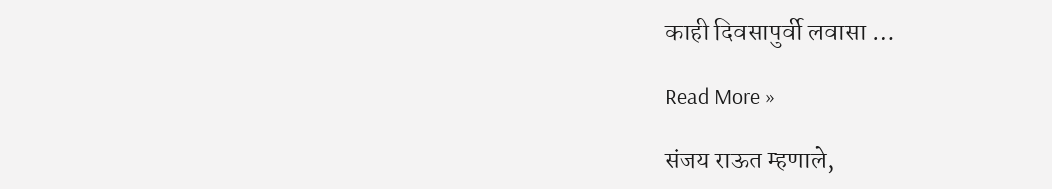काही दिवसापुर्वी लवासा …

Read More »

संजय राऊत म्हणाले,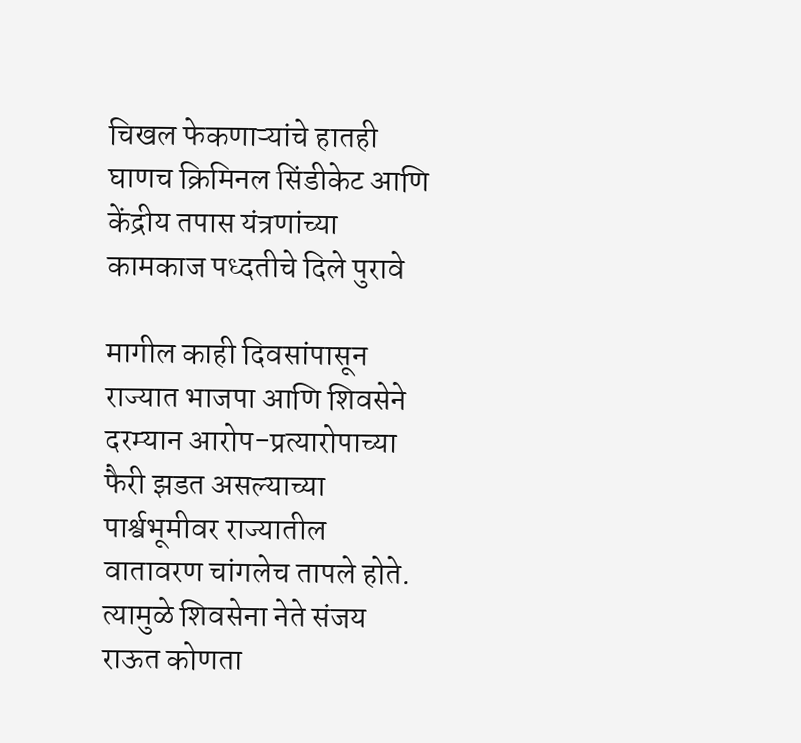चिखल फेकणाऱ्यांचे हातही घाणच क्रिमिनल सिंडीकेट आणि केंद्रीय तपास यंत्रणांच्या कामकाज पध्दतीचे दिले पुरावे

मागील काही दिवसांपासून राज्यात भाजपा आणि शिवसेने दरम्यान आरोप-प्रत्यारोपाच्या फैरी झडत असल्याच्या पार्श्वभूमीवर राज्यातील वातावरण चांगलेच तापले होते. त्यामुळे शिवसेना नेते संजय राऊत कोणता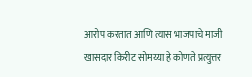आरोप करतात आणि त्यास भाजपाचे माजी खासदार किरीट सोमय्या हे कोणते प्रत्युत्तर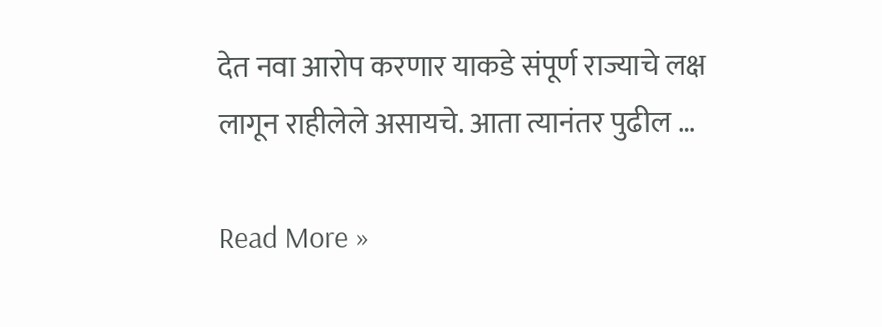देत नवा आरोप करणार याकडे संपूर्ण राज्याचे लक्ष लागून राहीलेले असायचे. आता त्यानंतर पुढील …

Read More »